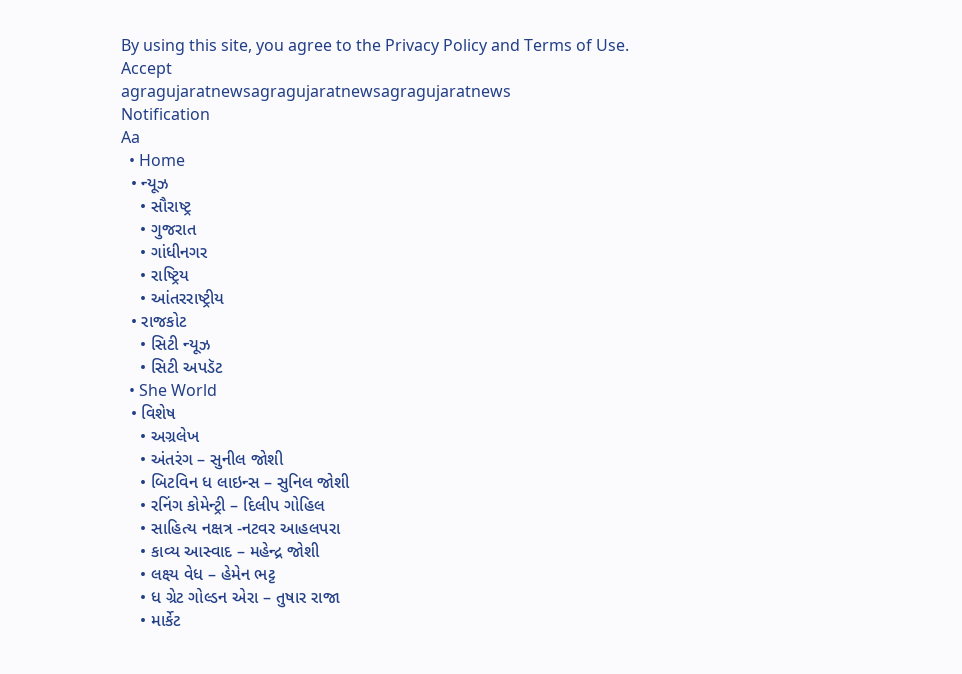By using this site, you agree to the Privacy Policy and Terms of Use.
Accept
agragujaratnewsagragujaratnewsagragujaratnews
Notification
Aa
  • Home
  • ન્યૂઝ
    • સૌરાષ્ટ્ર
    • ગુજરાત
    • ગાંધીનગર
    • રાષ્ટ્રિય
    • આંતરરાષ્ટ્રીય
  • રાજકોટ
    • સિટી ન્યૂઝ
    • સિટી અપડૅટ
  • She World
  • વિશેષ
    • અગ્રલેખ
    • અંતરંગ – સુનીલ જોશી
    • બિટવિન ધ લાઇન્સ – સુનિલ જોશી
    • રનિંગ કોમેન્ટ્રી – દિલીપ ગોહિલ
    • સાહિત્ય નક્ષત્ર -નટવર આહલપરા
    • કાવ્ય આસ્વાદ – મહેન્દ્ર જોશી
    • લક્ષ્ય વેધ – હેમેન ભટ્ટ
    • ધ ગ્રેટ ગોલ્ડન એરા – તુષાર રાજા
    • માર્કેટ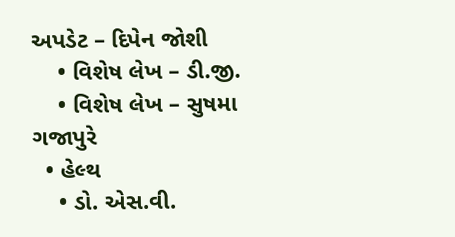અપડેટ – દિપેન જોશી
    • વિશેષ લેખ – ડી.જી.
    • વિશેષ લેખ – સુષમા ગજાપુરે
  • હેલ્થ
    • ડો. એસ.વી.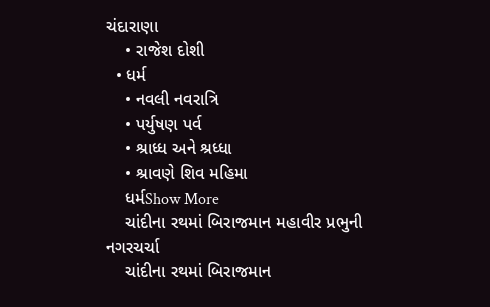ચંદારાણા
    • રાજેશ દોશી
  • ધર્મ
    • નવલી નવરાત્રિ
    • પર્યુષણ પર્વ
    • શ્રાધ્ધ અને શ્રધ્ધા
    • શ્રાવણે શિવ મહિમા
    ધર્મShow More
    ચાંદીના રથમાં બિરાજમાન મહાવીર પ્રભુની નગરચર્ચા
    ચાંદીના રથમાં બિરાજમાન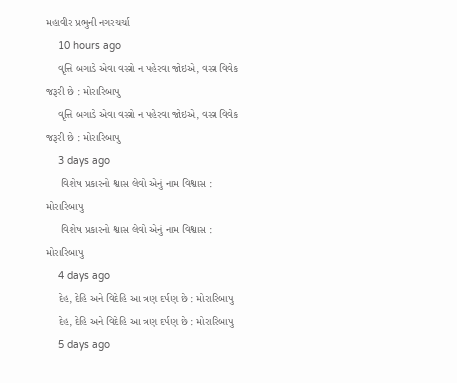મહાવીર પ્રભુની નગરચર્ચા
    10 hours ago
    વૃત્તિ બગાડે એવા વસ્ત્રો ન પહેરવા જોઇએ, વસ્ત્ર વિવેક જરૂરી છે : મોરારિબાપુ
    વૃત્તિ બગાડે એવા વસ્ત્રો ન પહેરવા જોઇએ, વસ્ત્ર વિવેક જરૂરી છે : મોરારિબાપુ
    3 days ago
     વિશેષ પ્રકારનો શ્વાસ લેવો એનું નામ વિશ્વાસ : મોરારિબાપુ
     વિશેષ પ્રકારનો શ્વાસ લેવો એનું નામ વિશ્વાસ : મોરારિબાપુ
    4 days ago
    દેહ, દેહિ અને વિદેહિ આ ત્રણ દર્પણ છે : મોરારિબાપુ
    દેહ, દેહિ અને વિદેહિ આ ત્રણ દર્પણ છે : મોરારિબાપુ
    5 days ago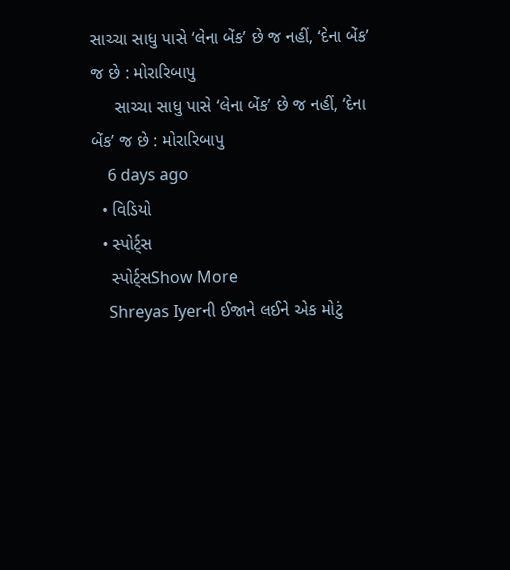સાચ્ચા સાધુ પાસે ‘લેના બેંક’ છે જ નહીં, ‘દેના બેંક’ જ છે : મોરારિબાપુ
     સાચ્ચા સાધુ પાસે ‘લેના બેંક’ છે જ નહીં, ‘દેના બેંક’ જ છે : મોરારિબાપુ
    6 days ago
  • વિડિયો
  • સ્પોર્ટ્સ
    સ્પોર્ટ્સShow More
    Shreyas Iyerની ઈજાને લઈને એક મોટું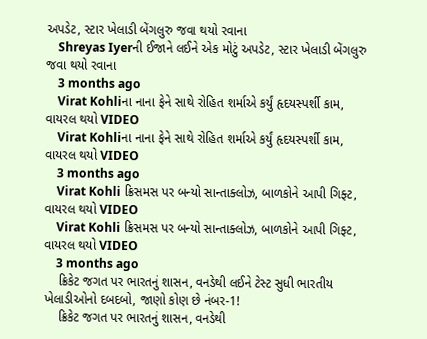અપડેટ, સ્ટાર ખેલાડી બેંગલુરુ જવા થયો રવાના
    Shreyas Iyerની ઈજાને લઈને એક મોટું અપડેટ, સ્ટાર ખેલાડી બેંગલુરુ જવા થયો રવાના
    3 months ago
    Virat Kohliના નાના ફેને સાથે રોહિત શર્માએ કર્યું હૃદયસ્પર્શી કામ, વાયરલ થયો VIDEO
    Virat Kohliના નાના ફેને સાથે રોહિત શર્માએ કર્યું હૃદયસ્પર્શી કામ, વાયરલ થયો VIDEO
    3 months ago
    Virat Kohli ક્રિસમસ પર બન્યો સાન્તાક્લોઝ, બાળકોને આપી ગિફ્ટ, વાયરલ થયો VIDEO
    Virat Kohli ક્રિસમસ પર બન્યો સાન્તાક્લોઝ, બાળકોને આપી ગિફ્ટ, વાયરલ થયો VIDEO
    3 months ago
    ક્રિકેટ જગત પર ભારતનું શાસન, વનડેથી લઈને ટેસ્ટ સુધી ભારતીય ખેલાડીઓનો દબદબો, જાણો કોણ છે નંબર-1!
    ક્રિકેટ જગત પર ભારતનું શાસન, વનડેથી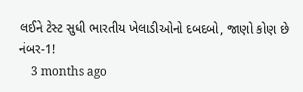લઈને ટેસ્ટ સુધી ભારતીય ખેલાડીઓનો દબદબો, જાણો કોણ છે નંબર-1!
    3 months ago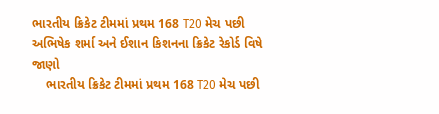ભારતીય ક્રિકેટ ટીમમાં પ્રથમ 168 T20 મેચ પછી અભિષેક શર્મા અને ઈશાન કિશનના ક્રિકેટ રેકોર્ડ વિષે જાણો
    ભારતીય ક્રિકેટ ટીમમાં પ્રથમ 168 T20 મેચ પછી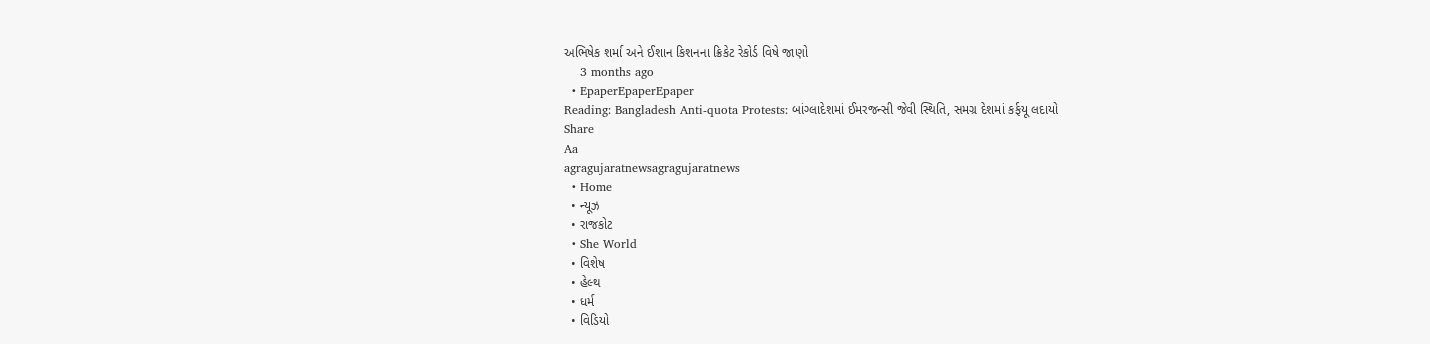અભિષેક શર્મા અને ઈશાન કિશનના ક્રિકેટ રેકોર્ડ વિષે જાણો
    3 months ago
  • EpaperEpaperEpaper
Reading: Bangladesh Anti-quota Protests: બાંગ્લાદેશમાં ઈમરજન્સી જેવી સ્થિતિ, સમગ્ર દેશમાં કર્ફયૂ લદાયો
Share
Aa
agragujaratnewsagragujaratnews
  • Home
  • ન્યૂઝ
  • રાજકોટ
  • She World
  • વિશેષ
  • હેલ્થ
  • ધર્મ
  • વિડિયો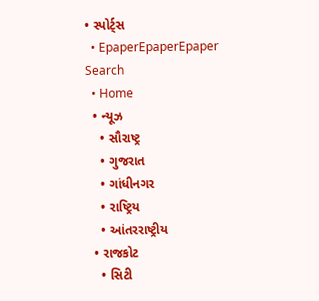• સ્પોર્ટ્સ
  • EpaperEpaperEpaper
Search
  • Home
  • ન્યૂઝ
    • સૌરાષ્ટ્ર
    • ગુજરાત
    • ગાંધીનગર
    • રાષ્ટ્રિય
    • આંતરરાષ્ટ્રીય
  • રાજકોટ
    • સિટી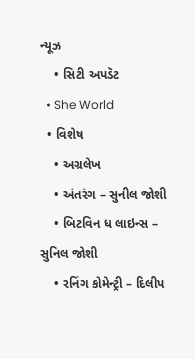ન્યૂઝ
    • સિટી અપડૅટ
  • She World
  • વિશેષ
    • અગ્રલેખ
    • અંતરંગ – સુનીલ જોશી
    • બિટવિન ધ લાઇન્સ – સુનિલ જોશી
    • રનિંગ કોમેન્ટ્રી – દિલીપ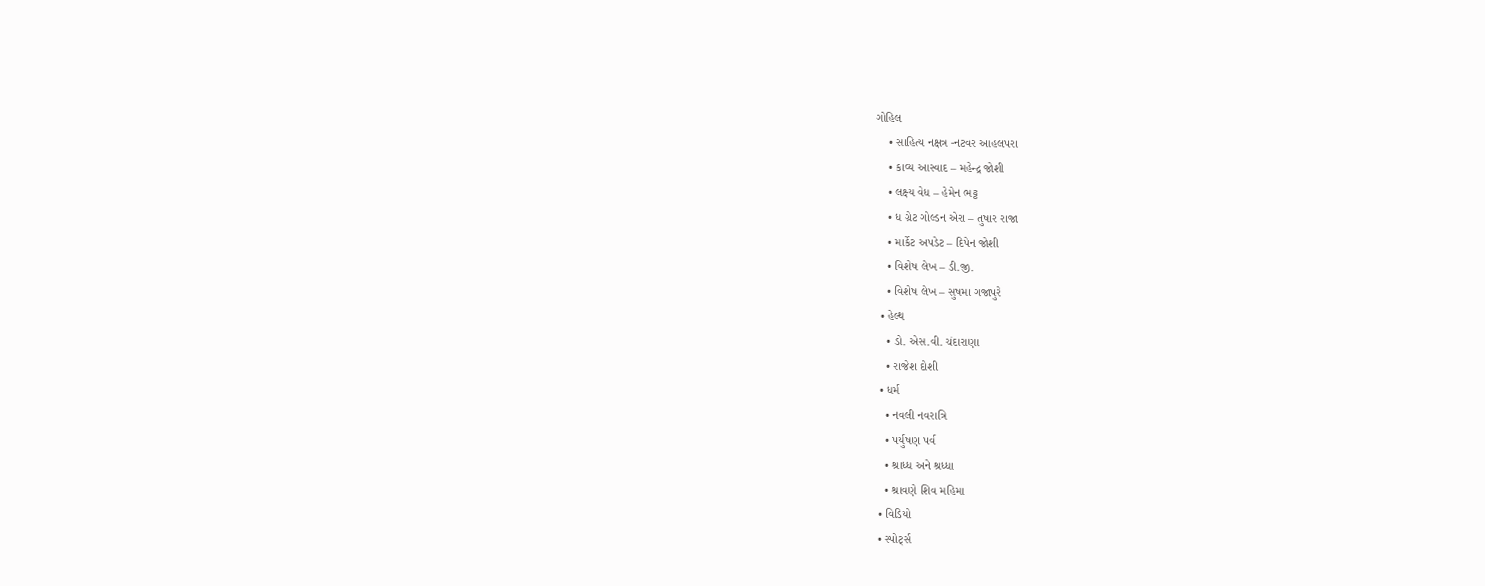ગોહિલ
    • સાહિત્ય નક્ષત્ર -નટવર આહલપરા
    • કાવ્ય આસ્વાદ – મહેન્દ્ર જોશી
    • લક્ષ્ય વેધ – હેમેન ભટ્ટ
    • ધ ગ્રેટ ગોલ્ડન એરા – તુષાર રાજા
    • માર્કેટ અપડેટ – દિપેન જોશી
    • વિશેષ લેખ – ડી.જી.
    • વિશેષ લેખ – સુષમા ગજાપુરે
  • હેલ્થ
    • ડો. એસ.વી. ચંદારાણા
    • રાજેશ દોશી
  • ધર્મ
    • નવલી નવરાત્રિ
    • પર્યુષણ પર્વ
    • શ્રાધ્ધ અને શ્રધ્ધા
    • શ્રાવણે શિવ મહિમા
  • વિડિયો
  • સ્પોર્ટ્સ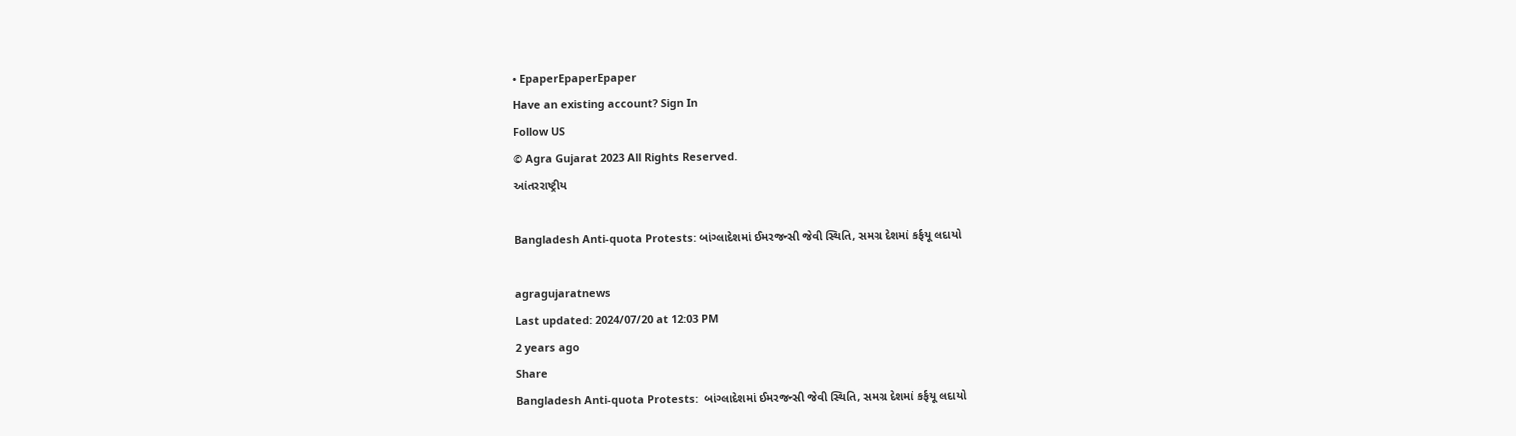• EpaperEpaperEpaper
Have an existing account? Sign In
Follow US
© Agra Gujarat 2023 All Rights Reserved.
આંતરરાષ્ટ્રીય

Bangladesh Anti-quota Protests: બાંગ્લાદેશમાં ઈમરજન્સી જેવી સ્થિતિ, સમગ્ર દેશમાં કર્ફયૂ લદાયો

agragujaratnews
Last updated: 2024/07/20 at 12:03 PM
2 years ago
Share
Bangladesh Anti-quota Protests:  બાંગ્લાદેશમાં ઈમરજન્સી જેવી સ્થિતિ, સમગ્ર દેશમાં કર્ફયૂ લદાયો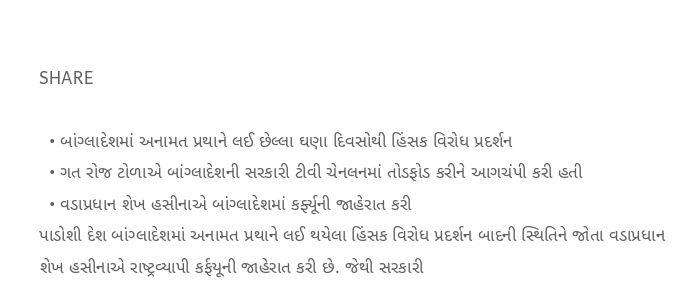SHARE

  • બાંગ્લાદેશમાં અનામત પ્રથાને લઈ છેલ્લા ઘણા દિવસોથી હિંસક વિરોધ પ્રદર્શન
  • ગત રોજ ટોળાએ બાંગ્લાદેશની સરકારી ટીવી ચેનલનમાં તોડફોડ કરીને આગચંપી કરી હતી
  • વડાપ્રધાન શેખ હસીનાએ બાંગ્લાદેશમાં કર્ફ્યૂની જાહેરાત કરી
પાડોશી દેશ બાંગ્લાદેશમાં અનામત પ્રથાને લઈ થયેલા હિંસક વિરોધ પ્રદર્શન બાદની સ્થિતિને જોતા વડાપ્રધાન શેખ હસીનાએ રાષ્ટ્રવ્યાપી કર્ફયૂની જાહેરાત કરી છે. જેથી સરકારી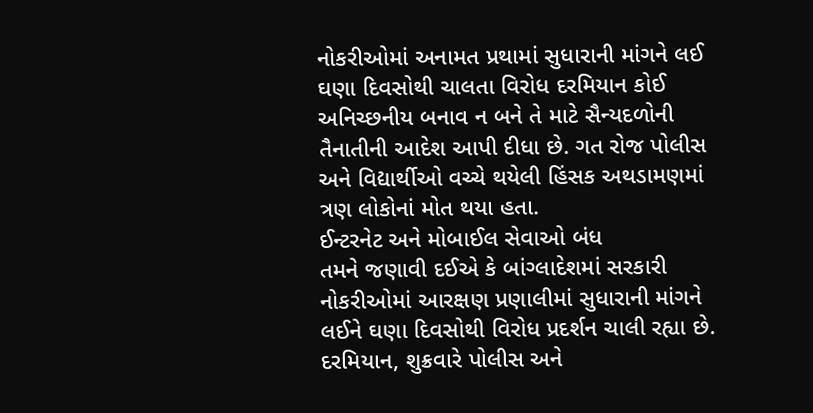નોકરીઓમાં અનામત પ્રથામાં સુધારાની માંગને લઈ ઘણા દિવસોથી ચાલતા વિરોધ દરમિયાન કોઈ અનિચ્છનીય બનાવ ન બને તે માટે સૈન્યદળોની તૈનાતીની આદેશ આપી દીધા છે. ગત રોજ પોલીસ અને વિદ્યાર્થીઓ વચ્ચે થયેલી હિંસક અથડામણમાં ત્રણ લોકોનાં મોત થયા હતા.
ઈન્ટરનેટ અને મોબાઈલ સેવાઓ બંધ
તમને જણાવી દઈએ કે બાંગ્લાદેશમાં સરકારી નોકરીઓમાં આરક્ષણ પ્રણાલીમાં સુધારાની માંગને લઈને ઘણા દિવસોથી વિરોધ પ્રદર્શન ચાલી રહ્યા છે. દરમિયાન, શુક્રવારે પોલીસ અને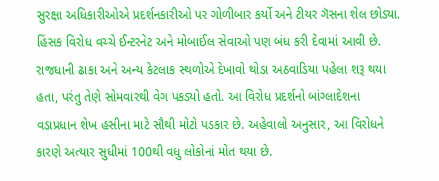સુરક્ષા અધિકારીઓએ પ્રદર્શનકારીઓ પર ગોળીબાર કર્યો અને ટીયર ગૅસના શેલ છોડ્યા. હિંસક વિરોધ વચ્ચે ઈન્ટરનેટ અને મોબાઈલ સેવાઓ પણ બંધ કરી દેવામાં આવી છે. રાજધાની ઢાકા અને અન્ય કેટલાક સ્થળોએ દેખાવો થોડા અઠવાડિયા પહેલા શરૂ થયા હતા, પરંતુ તેણે સોમવારથી વેગ પકડ્યો હતો. આ વિરોધ પ્રદર્શનો બાંગ્લાદેશના વડાપ્રધાન શેખ હસીના માટે સૌથી મોટો પડકાર છે. અહેવાલો અનુસાર, આ વિરોધને કારણે અત્યાર સુધીમાં 100થી વધુ લોકોનાં મોત થયા છે.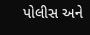પોલીસ અને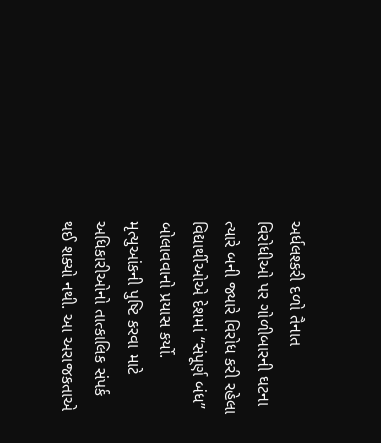અર્ધલશ્કરી દળો તૈનાત
વિરોધીઓ પર ગોળીબારની ઘટના ત્યારે બની જ્યારે વિરોધ કરી રહેલા વિદ્યાર્થીઓએ દેશમાં “સંપૂર્ણ બંધ” બોલાવવાનો પ્રયાસ કર્યો. મૃત્યુઆંકની પુષ્ટિ કરવા માટે અધિકારીઓનો તાત્કાલિક સંપર્ક થઈ શક્યો નથી. આ અરાજકતાએ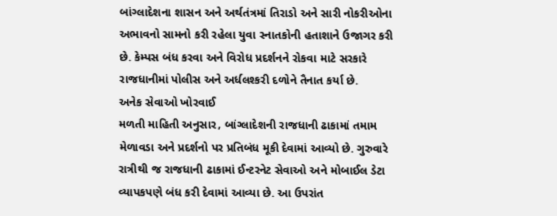બાંગ્લાદેશના શાસન અને અર્થતંત્રમાં તિરાડો અને સારી નોકરીઓના અભાવનો સામનો કરી રહેલા યુવા સ્નાતકોની હતાશાને ઉજાગર કરી છે. કેમ્પસ બંધ કરવા અને વિરોધ પ્રદર્શનને રોકવા માટે સરકારે રાજધાનીમાં પોલીસ અને અર્ધલશ્કરી દળોને તૈનાત કર્યા છે.
અનેક સેવાઓ ખોરવાઈ
મળતી માહિતી અનુસાર, બાંગ્લાદેશની રાજધાની ઢાકામાં તમામ મેળાવડા અને પ્રદર્શનો પર પ્રતિબંધ મૂકી દેવામાં આવ્યો છે. ગુરુવારે રાત્રીથી જ રાજધાની ઢાકામાં ઈન્ટરનેટ સેવાઓ અને મોબાઈલ ડેટા વ્યાપકપણે બંધ કરી દેવામાં આવ્યા છે. આ ઉપરાંત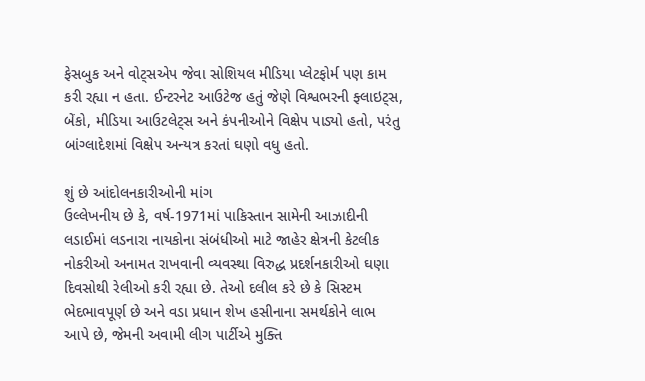ફેસબુક અને વોટ્સએપ જેવા સોશિયલ મીડિયા પ્લેટફોર્મ પણ કામ કરી રહ્યા ન હતા. ઈન્ટરનેટ આઉટેજ હતું જેણે વિશ્વભરની ફ્લાઇટ્સ, બેંકો, મીડિયા આઉટલેટ્સ અને કંપનીઓને વિક્ષેપ પાડ્યો હતો, પરંતુ બાંગ્લાદેશમાં વિક્ષેપ અન્યત્ર કરતાં ઘણો વધુ હતો.

શું છે આંદોલનકારીઓની માંગ
ઉલ્લેખનીય છે કે, વર્ષ-1971માં પાકિસ્તાન સામેની આઝાદીની લડાઈમાં લડનારા નાયકોના સંબંધીઓ માટે જાહેર ક્ષેત્રની કેટલીક નોકરીઓ અનામત રાખવાની વ્યવસ્થા વિરુદ્ધ પ્રદર્શનકારીઓ ઘણા દિવસોથી રેલીઓ કરી રહ્યા છે. તેઓ દલીલ કરે છે કે સિસ્ટમ ભેદભાવપૂર્ણ છે અને વડા પ્રધાન શેખ હસીનાના સમર્થકોને લાભ આપે છે, જેમની અવામી લીગ પાર્ટીએ મુક્તિ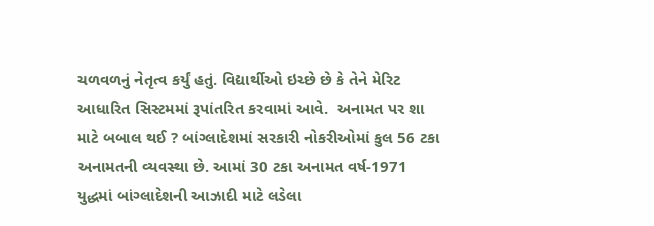ચળવળનું નેતૃત્વ કર્યું હતું. વિદ્યાર્થીઓ ઇચ્છે છે કે તેને મેરિટ આધારિત સિસ્ટમમાં રૂપાંતરિત કરવામાં આવે.  અનામત પર શા માટે બબાલ થઈ ? બાંગ્લાદેશમાં સરકારી નોકરીઓમાં કુલ 56 ટકા અનામતની વ્યવસ્થા છે. આમાં 30 ટકા અનામત વર્ષ-1971 યુદ્ધમાં બાંગ્લાદેશની આઝાદી માટે લડેલા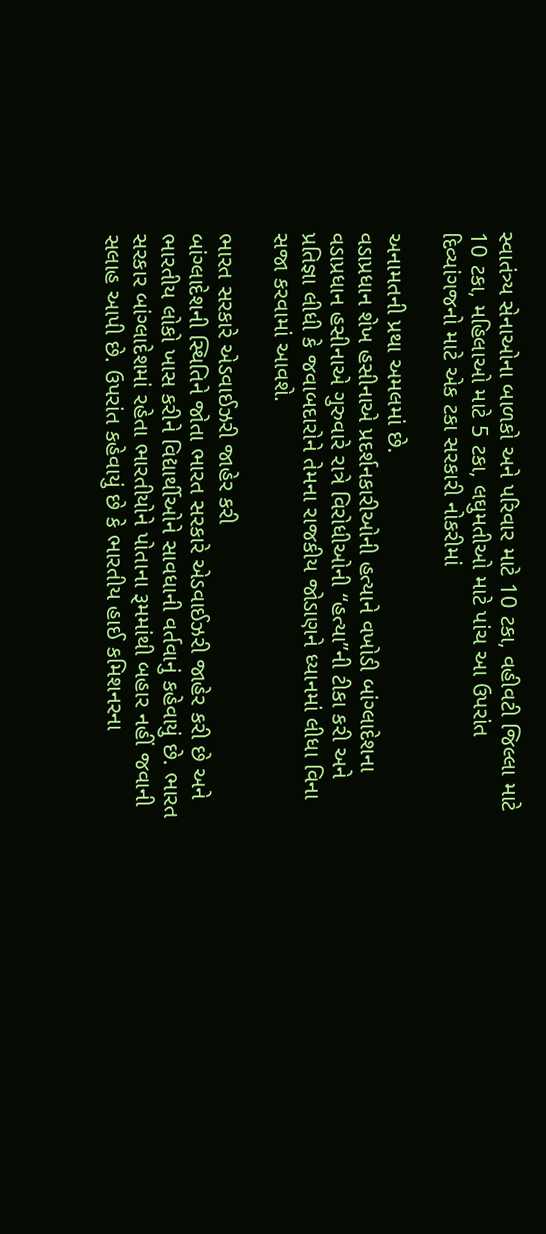સ્વાતંત્ર્ય સેનાઓના બાળકો અને પરિવાર માટે 10 ટકા, વહીવટી જિલ્લા માટે 10 ટકા, મહિલાઓ માટે 5 ટકા, લઘુમતીઓ માટે પાંચ આ ઉપરાંત દિવ્યાંગજનો માટે એક ટકા સરકારી નોકરીમાં

અનામતની પ્રથા અમલમાં છે.
વડાપ્રધાન શેખ હસીનાએ પ્રદર્શનકારીઓની હત્યાને વખોડી બાંગ્લાદેશના વડાપ્રધાન હસીનાએ ગુરુવારે રાત્રે વિરોધીઓની “હત્યા”ની ટીકા કરી અને પ્રતિજ્ઞા લીધી કે જવાબદારોને તેમના રાજકીય જોડાણને ધ્યાનમાં લીધા વિના સજા કરવામાં આવશે.

ભારત સરકારે એડવાઈઝરી જાહેર કરી
બાંગ્લાદેશની સ્થિતિને જોતા ભારત સરકારે એડવાઈઝરી જાહેર કરી છે અને ભારતીય લોકો ખાસ કરીને વિદ્યાર્થીઓને સાવધાની વર્તવાનું કહેવાયું છે. ભારત સરકાર બાંગ્લાદેશમાં રહેતા ભારતીયોને પોતાના રૂમમાંથી બહાર નહીં જવાની સલાહ આપી છે. ઉપરાંત કહેવાયું છે કે ભારતીય હાઈ કમિશનરના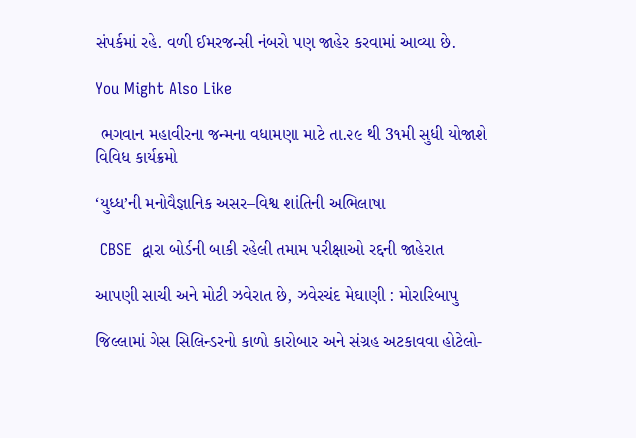સંપર્કમાં રહે. વળી ઈમરજન્સી નંબરો પણ જાહેર કરવામાં આવ્યા છે.

You Might Also Like

 ભગવાન મહાવીરના જન્મના વધામણા માટે તા.૨૯ થી 3૧મી સુધી યોજાશે વિવિધ કાર્યક્રમો

‘યુધ્ધ’ની મનોવૈજ્ઞાનિક અસર–વિશ્વ શાંતિની અભિલાષા

 CBSE  દ્વારા બોર્ડની બાકી રહેલી તમામ પરીક્ષાઓ રદ્દની જાહેરાત

આપણી સાચી અને મોટી ઝવેરાત છે, ઝવેરચંદ મેઘાણી : મોરારિબાપુ

જિલ્લામાં ગેસ સિલિન્ડરનો કાળો કારોબાર અને સંગ્રહ અટકાવવા હોટેલો-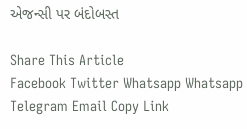એજન્સી પર બંદોબસ્ત

Share This Article
Facebook Twitter Whatsapp Whatsapp Telegram Email Copy Link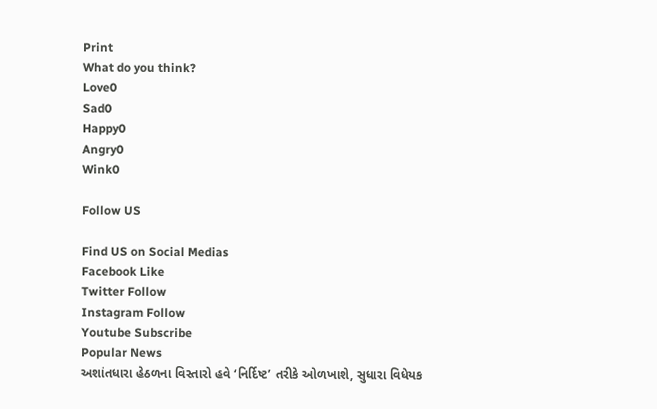Print
What do you think?
Love0
Sad0
Happy0
Angry0
Wink0

Follow US

Find US on Social Medias
Facebook Like
Twitter Follow
Instagram Follow
Youtube Subscribe
Popular News
અશાંતધારા હેઠળના વિસ્તારો હવે ‘નિર્દિષ્ટ’ તરીકે ઓળખાશે, સુધારા વિધેયક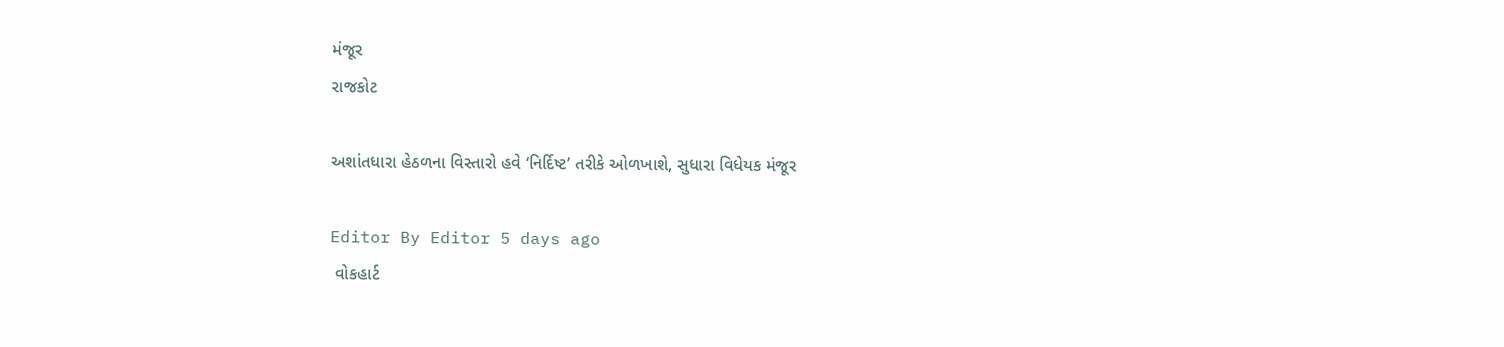મંજૂર
રાજકોટ

અશાંતધારા હેઠળના વિસ્તારો હવે ‘નિર્દિષ્ટ’ તરીકે ઓળખાશે, સુધારા વિધેયક મંજૂર

Editor By Editor 5 days ago
 વોકહાર્ટ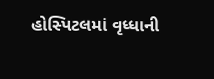હોસ્પિટલમાં વૃધ્ધાની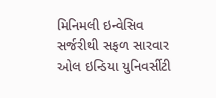મિનિમલી ઇન્વેસિવ સર્જરીથી સફળ સારવાર
ઓલ ઇન્ડિયા યુનિવર્સીટી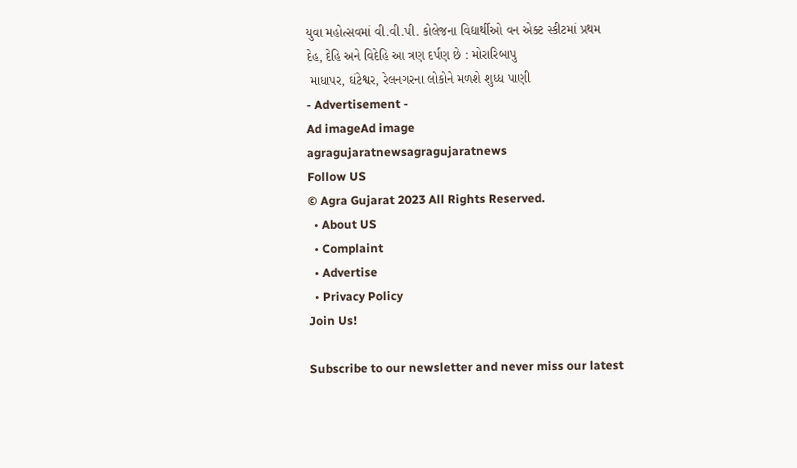યુવા મહોત્સવમાં વી.વી.પી. કોલેજના વિદ્યાર્થીઓ વન એક્ટ સ્કીટમાં પ્રથમ
દેહ, દેહિ અને વિદેહિ આ ત્રણ દર્પણ છે : મોરારિબાપુ
 માધાપર, ઘંટેશ્વર, રેલનગરના લોકોને મળશે શુધ્ધ પાણી
- Advertisement -
Ad imageAd image
agragujaratnewsagragujaratnews
Follow US
© Agra Gujarat 2023 All Rights Reserved.
  • About US
  • Complaint
  • Advertise
  • Privacy Policy
Join Us!

Subscribe to our newsletter and never miss our latest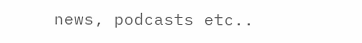news, podcasts etc..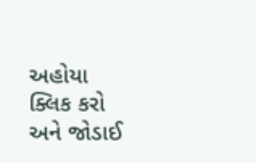અહોયા ક્લિક કરો અને જોડાઈ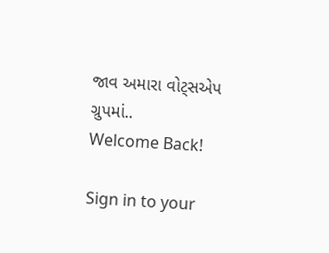જાવ અમારા વોટ્સએપ ગ્રુપમાં..
Welcome Back!

Sign in to your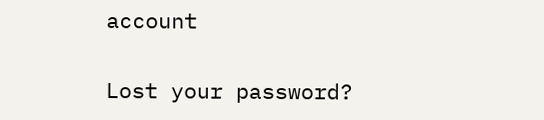account

Lost your password?